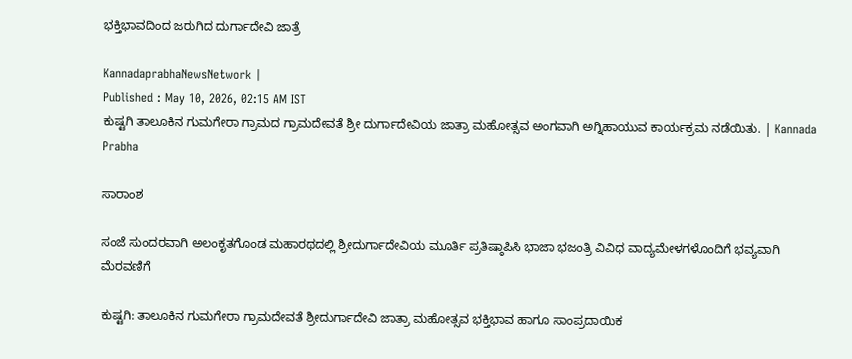ಭಕ್ತಿಭಾವದಿಂದ ಜರುಗಿದ ದುರ್ಗಾದೇವಿ ಜಾತ್ರೆ

KannadaprabhaNewsNetwork |
Published : May 10, 2026, 02:15 AM IST
ಕುಷ್ಟಗಿ ತಾಲೂಕಿನ ಗುಮಗೇರಾ ಗ್ರಾಮದ ಗ್ರಾಮದೇವತೆ ಶ್ರೀ ದುರ್ಗಾದೇವಿಯ ಜಾತ್ರಾ ಮಹೋತ್ಸವ ಅಂಗವಾಗಿ ಅಗ್ನಿಹಾಯುವ ಕಾರ್ಯಕ್ರಮ ನಡೆಯಿತು. | Kannada Prabha

ಸಾರಾಂಶ

ಸಂಜೆ ಸುಂದರವಾಗಿ ಅಲಂಕೃತಗೊಂಡ ಮಹಾರಥದಲ್ಲಿ ಶ್ರೀದುರ್ಗಾದೇವಿಯ ಮೂರ್ತಿ ಪ್ರತಿಷ್ಠಾಪಿಸಿ ಭಾಜಾ ಭಜಂತ್ರಿ ವಿವಿಧ ವಾದ್ಯಮೇಳಗಳೊಂದಿಗೆ ಭವ್ಯವಾಗಿ ಮೆರವಣಿಗೆ

ಕುಷ್ಟಗಿ: ತಾಲೂಕಿನ ಗುಮಗೇರಾ ಗ್ರಾಮದೇವತೆ ಶ್ರೀದುರ್ಗಾದೇವಿ ಜಾತ್ರಾ ಮಹೋತ್ಸವ ಭಕ್ತಿಭಾವ ಹಾಗೂ ಸಾಂಪ್ರದಾಯಿಕ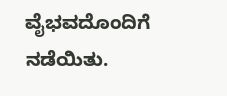ವೈಭವದೊಂದಿಗೆ ನಡೆಯಿತು.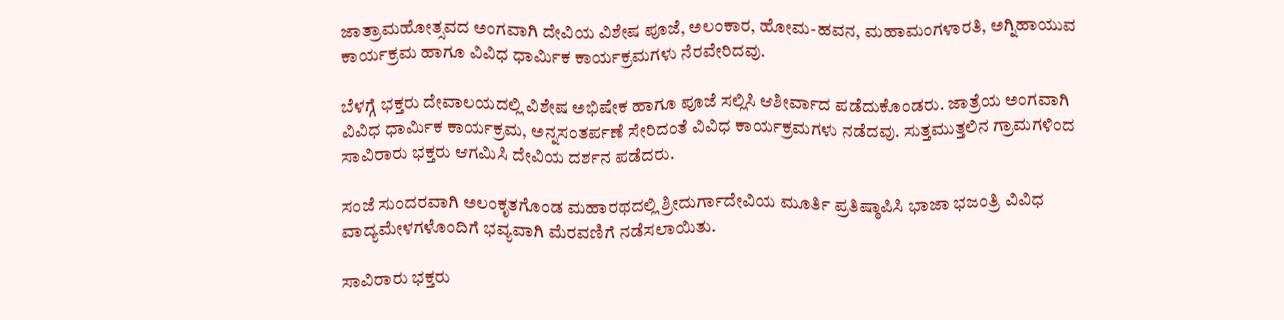ಜಾತ್ರಾಮಹೋತ್ಸವದ ಅಂಗವಾಗಿ ದೇವಿಯ ವಿಶೇಷ ಪೂಜೆ, ಅಲಂಕಾರ, ಹೋಮ-ಹವನ, ಮಹಾಮಂಗಳಾರತಿ, ಅಗ್ನಿಹಾಯುವ ಕಾರ್ಯಕ್ರಮ ಹಾಗೂ ವಿವಿಧ ಧಾರ್ಮಿಕ ಕಾರ್ಯಕ್ರಮಗಳು ನೆರವೇರಿದವು.

ಬೆಳಗ್ಗೆ ಭಕ್ತರು ದೇವಾಲಯದಲ್ಲಿ ವಿಶೇಷ ಅಭಿಷೇಕ ಹಾಗೂ ಪೂಜೆ ಸಲ್ಲಿಸಿ ಆಶೀರ್ವಾದ ಪಡೆದುಕೊಂಡರು. ಜಾತ್ರೆಯ ಅಂಗವಾಗಿ ವಿವಿಧ ಧಾರ್ಮಿಕ ಕಾರ್ಯಕ್ರಮ, ಅನ್ನಸಂತರ್ಪಣೆ ಸೇರಿದಂತೆ ವಿವಿಧ ಕಾರ್ಯಕ್ರಮಗಳು ನಡೆದವು. ಸುತ್ತಮುತ್ತಲಿನ ಗ್ರಾಮಗಳಿಂದ ಸಾವಿರಾರು ಭಕ್ತರು ಆಗಮಿಸಿ ದೇವಿಯ ದರ್ಶನ ಪಡೆದರು.

ಸಂಜೆ ಸುಂದರವಾಗಿ ಅಲಂಕೃತಗೊಂಡ ಮಹಾರಥದಲ್ಲಿ ಶ್ರೀದುರ್ಗಾದೇವಿಯ ಮೂರ್ತಿ ಪ್ರತಿಷ್ಠಾಪಿಸಿ ಭಾಜಾ ಭಜಂತ್ರಿ ವಿವಿಧ ವಾದ್ಯಮೇಳಗಳೊಂದಿಗೆ ಭವ್ಯವಾಗಿ ಮೆರವಣಿಗೆ ನಡೆಸಲಾಯಿತು.

ಸಾವಿರಾರು ಭಕ್ತರು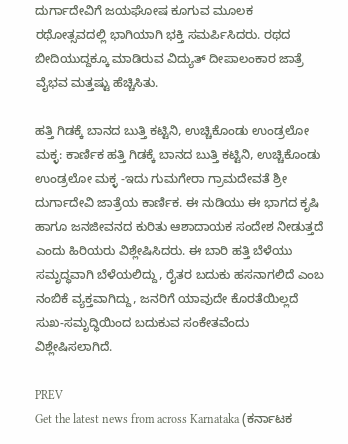ದುರ್ಗಾದೇವಿಗೆ ಜಯಘೋಷ ಕೂಗುವ ಮೂಲಕ ರಥೋತ್ಸವದಲ್ಲಿ ಭಾಗಿಯಾಗಿ ಭಕ್ತಿ ಸಮರ್ಪಿಸಿದರು. ರಥದ ಬೀದಿಯುದ್ದಕ್ಕೂ ಮಾಡಿರುವ ವಿದ್ಯುತ್ ದೀಪಾಲಂಕಾರ ಜಾತ್ರೆ ವೈಭವ ಮತ್ತಷ್ಟು ಹೆಚ್ಚಿಸಿತು.

ಹತ್ತಿ ಗಿಡಕ್ಕೆ ಬಾನದ ಬುತ್ತಿ ಕಟ್ಟಿನಿ, ಉಚ್ಚಿಕೊಂಡು ಉಂಡ್ರಲೋ ಮಕ್ಳ: ಕಾರ್ಣಿಕ ಹತ್ತಿ ಗಿಡಕ್ಕೆ ಬಾನದ ಬುತ್ತಿ ಕಟ್ಟಿನಿ, ಉಚ್ಚಿಕೊಂಡು ಉಂಡ್ರಲೋ ಮಕ್ಳ -ಇದು ಗುಮಗೇರಾ ಗ್ರಾಮದೇವತೆ ಶ್ರೀ ದುರ್ಗಾದೇವಿ ಜಾತ್ರೆಯ ಕಾರ್ಣಿಕ. ಈ ನುಡಿಯು ಈ ಭಾಗದ ಕೃಷಿ ಹಾಗೂ ಜನಜೀವನದ ಕುರಿತು ಆಶಾದಾಯಕ ಸಂದೇಶ ನೀಡುತ್ತದೆ ಎಂದು ಹಿರಿಯರು ವಿಶ್ಲೇಷಿಸಿದರು. ಈ ಬಾರಿ ಹತ್ತಿ ಬೆಳೆಯು ಸಮೃದ್ಧವಾಗಿ ಬೆಳೆಯಲಿದ್ದು, ರೈತರ ಬದುಕು ಹಸನಾಗಲಿದೆ ಎಂಬ ನಂಬಿಕೆ ವ್ಯಕ್ತವಾಗಿದ್ದು, ಜನರಿಗೆ ಯಾವುದೇ ಕೊರತೆಯಿಲ್ಲದೆ ಸುಖ-ಸಮೃದ್ಧಿಯಿಂದ ಬದುಕುವ ಸಂಕೇತವೆಂದು ವಿಶ್ಲೇಷಿಸಲಾಗಿದೆ.

PREV
Get the latest news from across Karnataka (ಕರ್ನಾಟಕ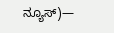ನ್ಯೂಸ್)—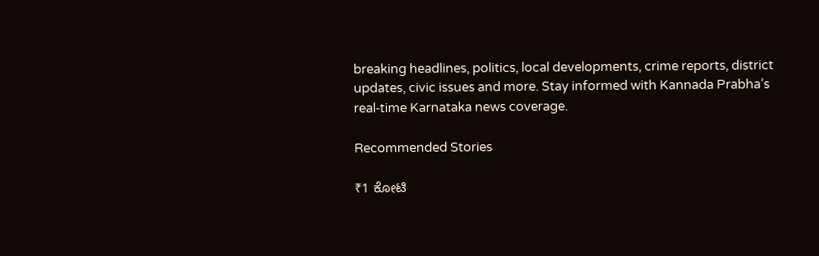breaking headlines, politics, local developments, crime reports, district updates, civic issues and more. Stay informed with Kannada Prabha’s real‑time Karnataka news coverage.

Recommended Stories

₹1 ಕೋಟಿ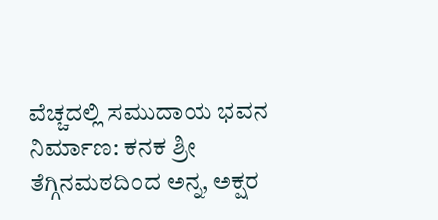ವೆಚ್ಚದಲ್ಲಿ ಸಮುದಾಯ ಭವನ ನಿರ್ಮಾಣ: ಕನಕ ಶ್ರೀ
ತೆಗ್ಗಿನಮಠದಿಂದ ಅನ್ನ, ಅಕ್ಷರ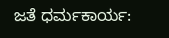ಜತೆ ಧರ್ಮಕಾರ್ಯ: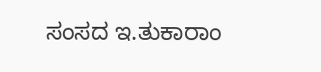ಸಂಸದ ಇ.ತುಕಾರಾಂ